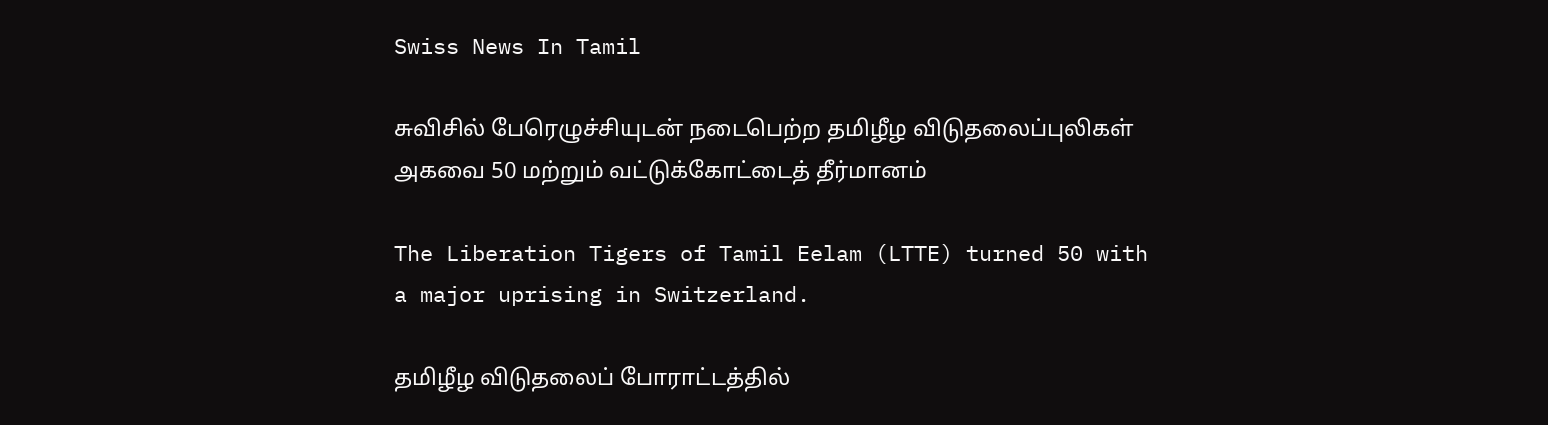Swiss News In Tamil

சுவிசில் பேரெழுச்சியுடன் நடைபெற்ற தமிழீழ விடுதலைப்புலிகள் அகவை 50 மற்றும் வட்டுக்கோட்டைத் தீர்மானம்

The Liberation Tigers of Tamil Eelam (LTTE) turned 50 with a major uprising in Switzerland.

தமிழீழ விடுதலைப் போராட்டத்தில்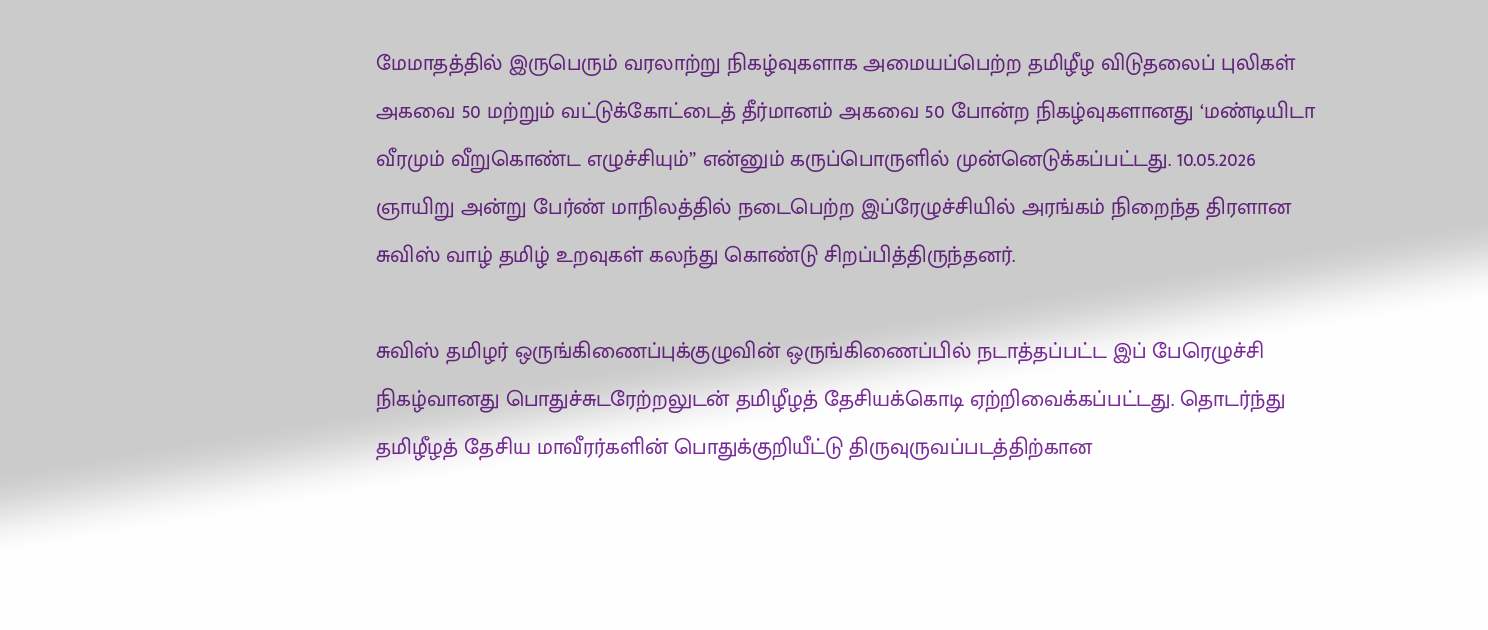மேமாதத்தில் இருபெரும் வரலாற்று நிகழ்வுகளாக அமையப்பெற்ற தமிழீழ விடுதலைப் புலிகள் அகவை 50 மற்றும் வட்டுக்கோட்டைத் தீர்மானம் அகவை 50 போன்ற நிகழ்வுகளானது ‘மண்டியிடா வீரமும் வீறுகொண்ட எழுச்சியும்” என்னும் கருப்பொருளில் முன்னெடுக்கப்பட்டது. 10.05.2026 ஞாயிறு அன்று பேர்ண் மாநிலத்தில் நடைபெற்ற இப்ரேழுச்சியில் அரங்கம் நிறைந்த திரளான சுவிஸ் வாழ் தமிழ் உறவுகள் கலந்து கொண்டு சிறப்பித்திருந்தனர்.

சுவிஸ் தமிழர் ஒருங்கிணைப்புக்குழுவின் ஒருங்கிணைப்பில் நடாத்தப்பட்ட இப் பேரெழுச்சி நிகழ்வானது பொதுச்சுடரேற்றலுடன் தமிழீழத் தேசியக்கொடி ஏற்றிவைக்கப்பட்டது. தொடர்ந்து தமிழீழத் தேசிய மாவீரர்களின் பொதுக்குறியீட்டு திருவுருவப்படத்திற்கான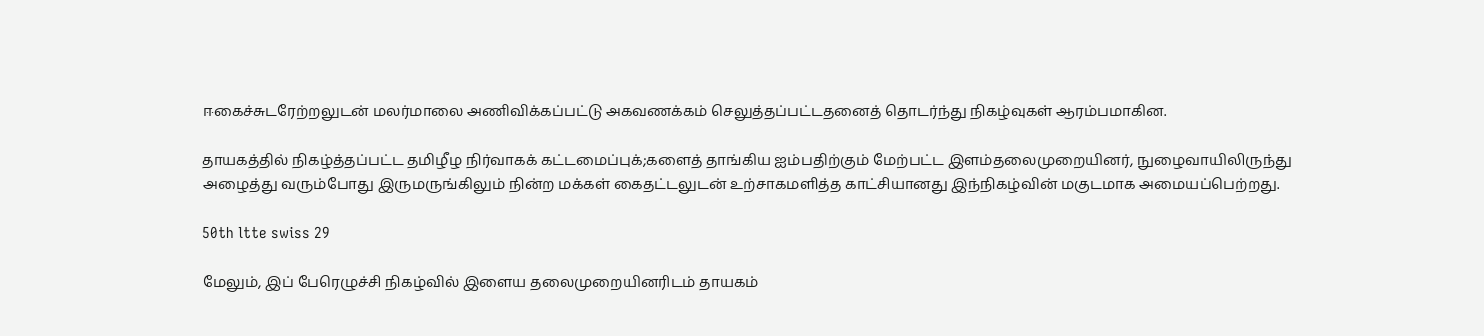ஈகைச்சுடரேற்றலுடன் மலர்மாலை அணிவிக்கப்பட்டு அகவணக்கம் செலுத்தப்பட்டதனைத் தொடர்ந்து நிகழ்வுகள் ஆரம்பமாகின.

தாயகத்தில் நிகழ்த்தப்பட்ட தமிழீழ நிர்வாகக் கட்டமைப்புக்;களைத் தாங்கிய ஐம்பதிற்கும் மேற்பட்ட இளம்தலைமுறையினர், நுழைவாயிலிருந்து அழைத்து வரும்போது இருமருங்கிலும் நின்ற மக்கள் கைதட்டலுடன் உற்சாகமளித்த காட்சியானது இந்நிகழ்வின் மகுடமாக அமையப்பெற்றது.

50th ltte swiss 29

மேலும், இப் பேரெழுச்சி நிகழ்வில் இளைய தலைமுறையினரிடம் தாயகம்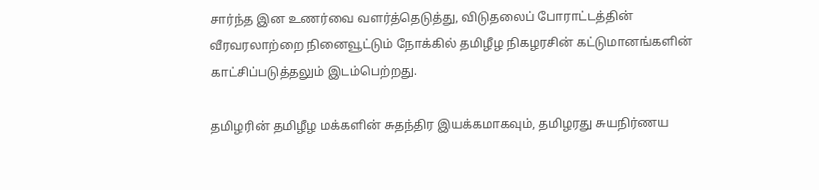சார்ந்த இன உணர்வை வளர்த்தெடுத்து, விடுதலைப் போராட்டத்தின் வீரவரலாற்றை நினைவூட்டும் நோக்கில் தமிழீழ நிகழரசின் கட்டுமானங்களின் காட்சிப்படுத்தலும் இடம்பெற்றது.

தமிழரின் தமிழீழ மக்களின் சுதந்திர இயக்கமாகவும், தமிழரது சுயநிர்ணய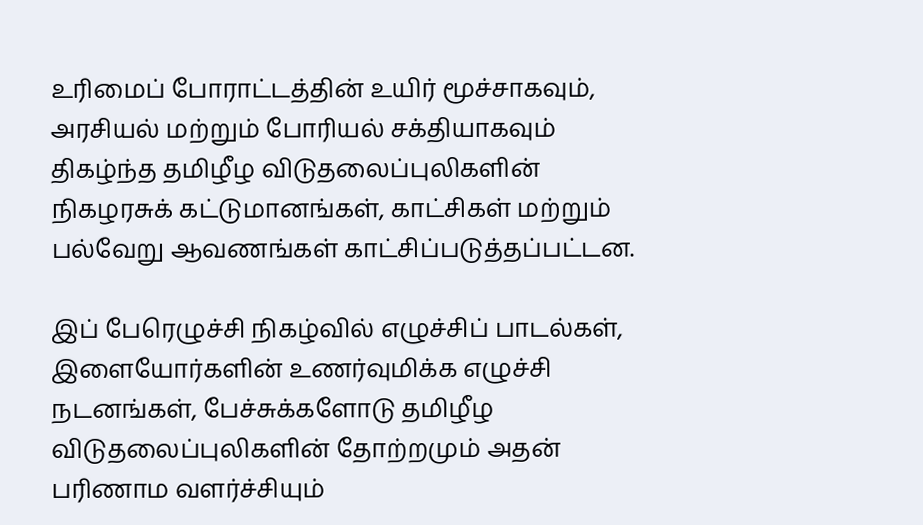உரிமைப் போராட்டத்தின் உயிர் மூச்சாகவும், அரசியல் மற்றும் போரியல் சக்தியாகவும் திகழ்ந்த தமிழீழ விடுதலைப்புலிகளின் நிகழரசுக் கட்டுமானங்கள், காட்சிகள் மற்றும் பல்வேறு ஆவணங்கள் காட்சிப்படுத்தப்பட்டன.

இப் பேரெழுச்சி நிகழ்வில் எழுச்சிப் பாடல்கள், இளையோர்களின் உணர்வுமிக்க எழுச்சி நடனங்கள், பேச்சுக்களோடு தமிழீழ விடுதலைப்புலிகளின் தோற்றமும் அதன் பரிணாம வளர்ச்சியும்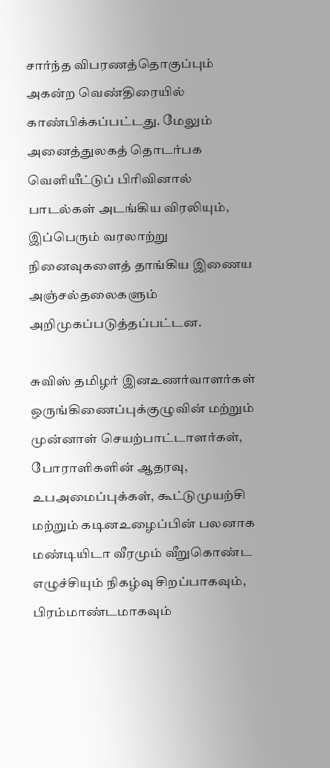சார்ந்த விபரணத்தொகுப்பும் அகன்ற வெண்திரையில் காண்பிக்கப்பட்டது. மேலும் அனைத்துலகத் தொடர்பக வெளியீட்டுப் பிரிவினால் பாடல்கள் அடங்கிய விரலியும், இப்பெரும் வரலாற்று நினைவுகளைத் தாங்கிய இணைய அஞ்சல்தலைகளும் அறிமுகப்படுத்தப்பட்டன.

சுவிஸ் தமிழர் இனஉணர்வாளர்கள் ஒருங்கிணைப்புக்குழுவின் மற்றும் முன்னாள் செயற்பாட்டாளர்கள், போராளிகளின் ஆதரவு, உபஅமைப்புக்கள், கூட்டுமுயற்சி மற்றும் கடினஉழைப்பின் பலனாக மண்டியிடா வீரமும் வீறுகொண்ட எழுச்சியும் நிகழ்வு சிறப்பாகவும், பிரம்மாண்டமாகவும்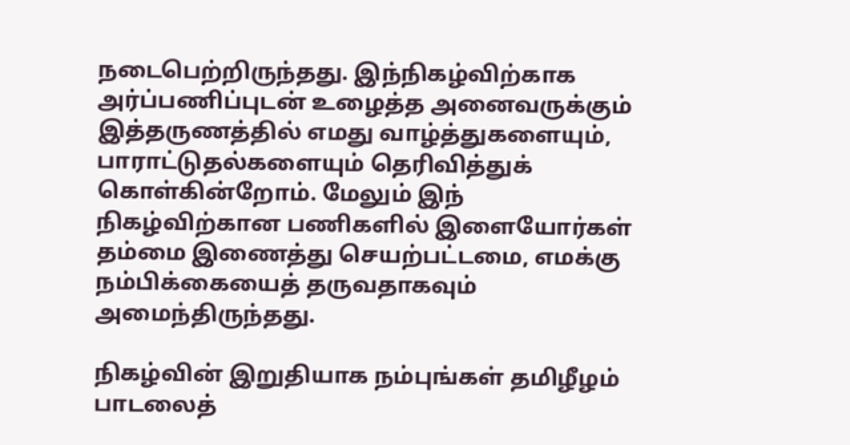நடைபெற்றிருந்தது. இந்நிகழ்விற்காக அர்ப்பணிப்புடன் உழைத்த அனைவருக்கும் இத்தருணத்தில் எமது வாழ்த்துகளையும், பாராட்டுதல்களையும் தெரிவித்துக் கொள்கின்றோம். மேலும் இந் நிகழ்விற்கான பணிகளில் இளையோர்கள் தம்மை இணைத்து செயற்பட்டமை, எமக்கு நம்பிக்கையைத் தருவதாகவும் அமைந்திருந்தது.

நிகழ்வின் இறுதியாக நம்புங்கள் தமிழீழம் பாடலைத்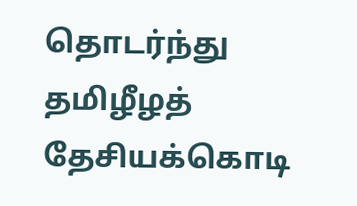தொடர்ந்து தமிழீழத் தேசியக்கொடி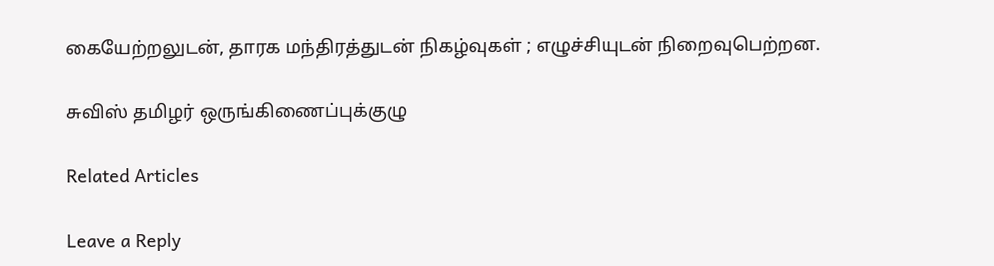கையேற்றலுடன், தாரக மந்திரத்துடன் நிகழ்வுகள் ; எழுச்சியுடன் நிறைவுபெற்றன.

சுவிஸ் தமிழர் ஒருங்கிணைப்புக்குழு

Related Articles

Leave a Reply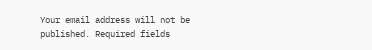Your email address will not be published. Required fields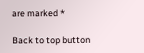are marked *

Back to top button